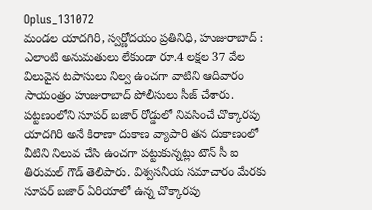Oplus_131072
మండల యాదగిరి, స్వర్ణోదయం ప్రతినిధి, హుజురాబాద్ : ఎలాంటి అనుమతులు లేకుండా రూ.4 లక్షల 37 వేల విలువైన టపాసులు నిల్వ ఉంచగా వాటిని ఆదివారం సాయంత్రం హుజురాబాద్ పోలీసులు సీజ్ చేశారు. పట్టణంలోని సూపర్ బజార్ రోడ్డులో నివసించే చొక్కారపు యాదగిరి అనే కిరాణా దుకాణ వ్యాపారి తన దుకాణంలో వీటిని నిలువ చేసి ఉంచగా పట్టుకున్నట్లు టౌన్ సీ ఐ తిరుమల్ గౌడ్ తెలిపారు. విశ్వసనీయ సమాచారం మేరకు సూపర్ బజార్ ఏరియాలో ఉన్న చొక్కారపు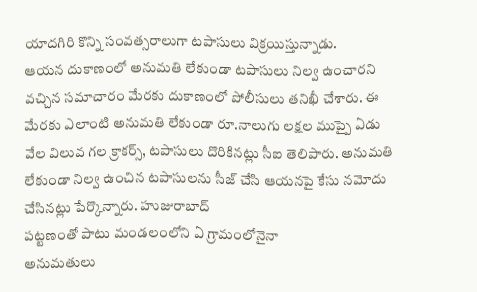యాదగిరి కొన్ని సంవత్సరాలుగా టపాసులు విక్రయిస్తున్నాడు.
ఆయన దుకాణంలో అనుమతి లేకుండా టపాసులు నిల్వ ఉంచారని వచ్చిన సమాచారం మేరకు దుకాణంలో పోలీసులు తనిఖీ చేశారు. ఈ మేరకు ఎలాంటి అనుమతి లేకుండా రూ.నాలుగు లక్షల ముప్పై ఏడు వేల విలువ గల క్రాకర్స్, టపాసులు దొరికినట్లు సీఐ తెలిపారు. అనుమతి లేకుండా నిల్వ ఉంచిన టపాసులను సీజ్ చేసి ఆయనపై కేసు నమోదు చేసినట్లు పేర్కొన్నారు. హుజురాబాద్
పట్టణంతో పాటు మండలంలోని ఏ గ్రామంలోనైనా
అనుమతులు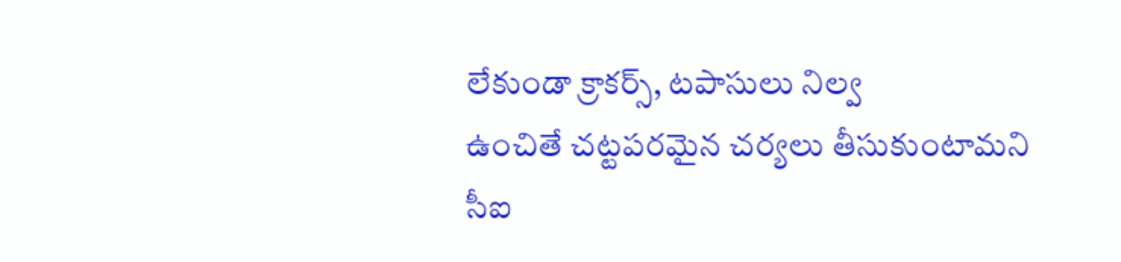లేకుండా క్రాకర్స్, టపాసులు నిల్వ
ఉంచితే చట్టపరమైన చర్యలు తీసుకుంటామని సీఐ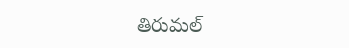తిరుమల్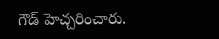గౌడ్ హెచ్చరించారు.